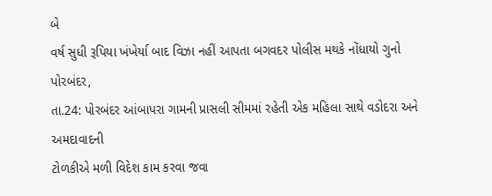બે
વર્ષ સુધી રૂપિયા ખંખેર્યા બાદ વિઝા નહીં આપતા બગવદર પોલીસ મથકે નોંધાયો ગુનો
પોરબંદર,
તા.24: પોરબંદર આંબાપરા ગામની પ્રાસલી સીમમાં રહેતી એક મહિલા સાથે વડોદરા અને અમદાવાદની
ટોળકીએ મળી વિદેશ કામ કરવા જવા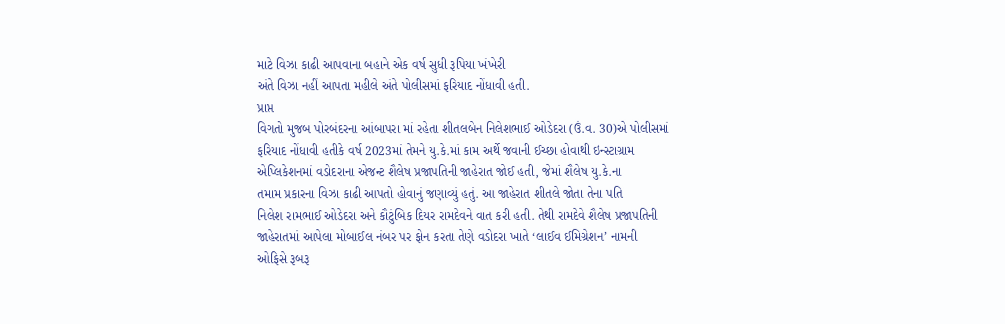માટે વિઝા કાઢી આપવાના બહાને એક વર્ષ સુધી રૂપિયા ખંખેરી
અંતે વિઝા નહીં આપતા મહીલે અંતે પોલીસમાં ફરિયાદ નોંધાવી હતી.
પ્રાપ્ત
વિગતો મુજબ પોરબંદરના આંબાપરા માં રહેતા શીતલબેન નિલેશભાઈ ઓડેદરા (ઉં.વ. 30)એ પોલીસમાં
ફરિયાદ નોંધાવી હતીકે વર્ષ 2023માં તેમને યુ.કે.માં કામ અર્થે જવાની ઈચ્છા હોવાથી ઇન્સ્ટાગ્રામ
એપ્લિકેશનમાં વડોદરાના એજન્ટ શૈલેષ પ્રજાપતિની જાહેરાત જોઈ હતી, જેમાં શૈલેષ યુ.કે.ના
તમામ પ્રકારના વિઝા કાઢી આપતો હોવાનું જણાવ્યું હતું. આ જાહેરાત શીતલે જોતા તેના પતિ
નિલેશ રામભાઈ ઓડેદરા અને કૌટુંબિક દિયર રામદેવને વાત કરી હતી. તેથી રામદેવે શૈલેષ પ્રજાપતિની
જાહેરાતમાં આપેલા મોબાઈલ નંબર પર ફોન કરતા તેણે વડોદરા ખાતે ‘લાઈવ ઈમિગ્રેશન’ નામની
ઓફિસે રૂબરૂ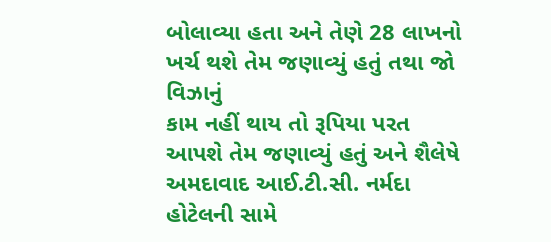બોલાવ્યા હતા અને તેણે 28 લાખનો ખર્ચ થશે તેમ જણાવ્યું હતું તથા જો વિઝાનું
કામ નહીં થાય તો રૂપિયા પરત આપશે તેમ જણાવ્યું હતું અને શૈલેષે અમદાવાદ આઈ.ટી.સી. નર્મદા
હોટેલની સામે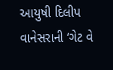આયુષી દિલીપ વાનેસરાની ‘ગેટ વે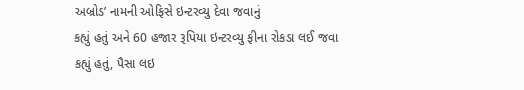અબ્રોડ’ નામની ઓફિસે ઇન્ટરવ્યુ દેવા જવાનું
કહ્યું હતું અને 60 હજાર રૂપિયા ઇન્ટરવ્યુ ફીના રોકડા લઈ જવા કહ્યું હતું, પૈસા લઇ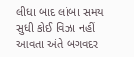લીધા બાદ લાંબા સમય સુધી કોઈ વિઝા નહીં આવતા અંતે બગવદર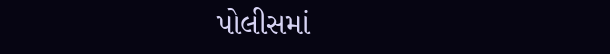પોલીસમાં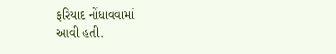ફરિયાદ નોંધાવવામાં
આવી હતી.